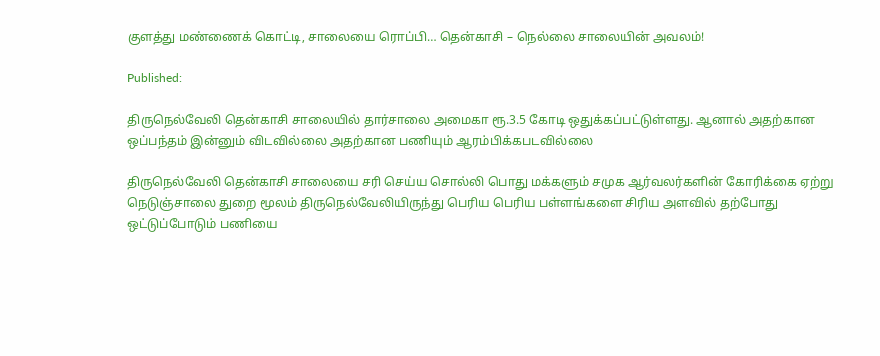குளத்து மண்ணைக் கொட்டி, சாலையை ரொப்பி… தென்காசி – நெல்லை சாலையின் அவலம்!

Published:

திருநெல்வேலி தென்காசி சாலையில் தார்சாலை அமைகா ரூ.3.5 கோடி ஒதுக்கப்பட்டுள்ளது. ஆனால் அதற்கான ஒப்பந்தம் இன்னும் விடவில்லை அதற்கான பணியும் ஆரம்பிக்கபடவில்லை

திருநெல்வேலி தென்காசி சாலையை சரி செய்ய சொல்லி பொது மக்களும் சமுக ஆர்வலர்களின் கோரிக்கை ஏற்று நெடுஞ்சாலை துறை மூலம் திருநெல்வேலியிருந்து பெரிய பெரிய பள்ளங்களை சிரிய அளவில் தற்போது ஒட்டுப்போடும் பணியை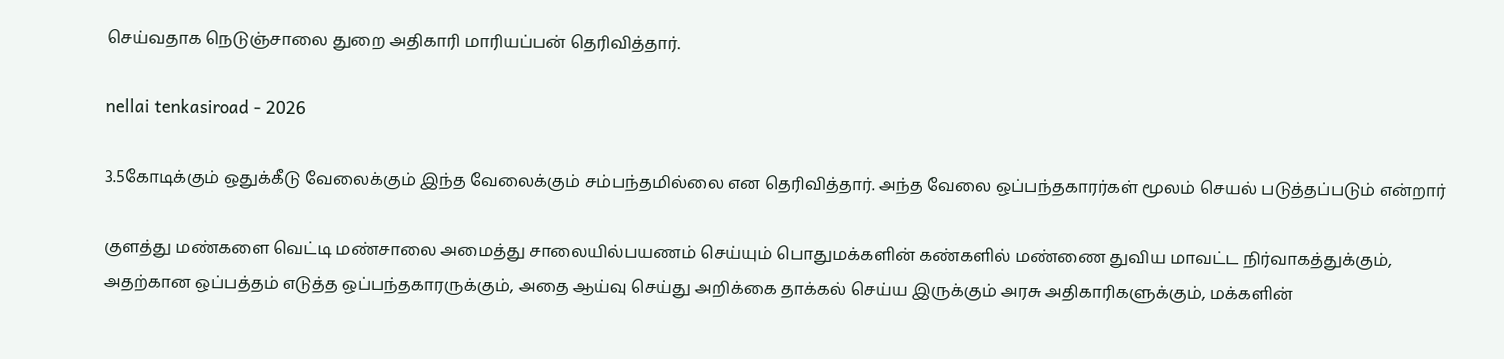செய்வதாக நெடுஞ்சாலை துறை அதிகாரி மாரியப்பன் தெரிவித்தார்.

nellai tenkasiroad - 2026

3.5கோடிக்கும் ஒதுக்கீடு வேலைக்கும் இந்த வேலைக்கும் சம்பந்தமில்லை என தெரிவித்தார். அந்த வேலை ஒப்பந்தகாரர்கள் மூலம் செயல் படுத்தப்படும் என்றார்

குளத்து மண்களை வெட்டி மண்சாலை அமைத்து சாலையில்பயணம் செய்யும் பொதுமக்களின் கண்களில் மண்ணை துவிய மாவட்ட நிர்வாகத்துக்கும், அதற்கான ஒப்பத்தம் எடுத்த ஒப்பந்தகாரருக்கும், அதை ஆய்வு செய்து அறிக்கை தாக்கல் செய்ய இருக்கும் அரசு அதிகாரிகளுக்கும், மக்களின்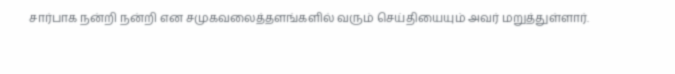சார்பாக நன்றி நன்றி என சமுகவலைத்தளங்களில் வரும் செய்தியையும் அவர் மறுத்துள்ளார்.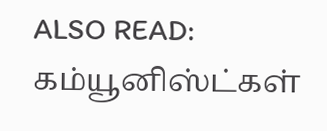ALSO READ:  கம்யூனிஸ்ட்கள்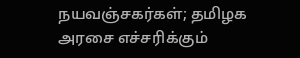நயவஞ்சகர்கள்; தமிழக அரசை எச்சரிக்கும்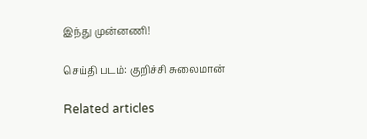இந்து முன்னணி!

செய்தி படம்: குறிச்சி சுலைமான்

Related articles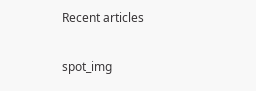Recent articles

spot_img